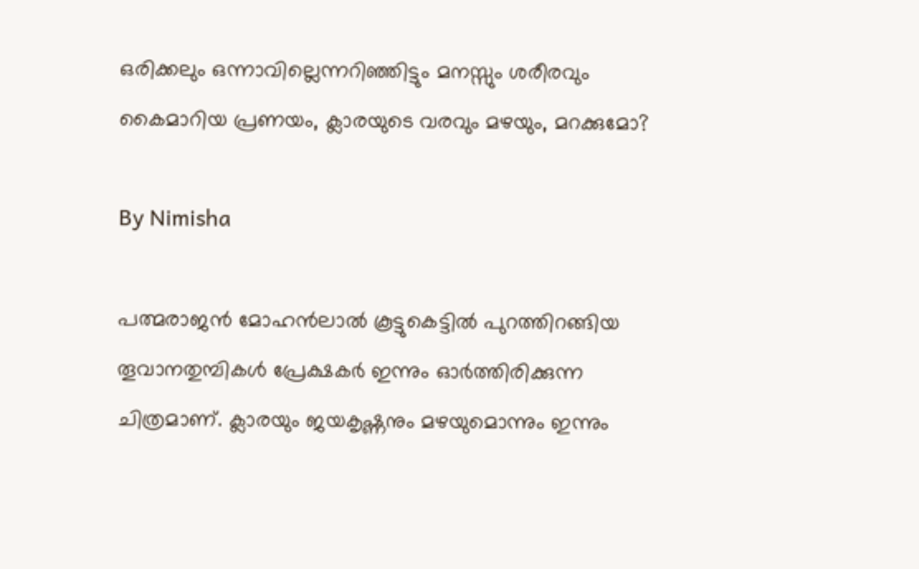ഒരിക്കലും ഒന്നാവില്ലെന്നറിഞ്ഞിട്ടും മനസ്സും ശരീരവും കൈമാറിയ പ്രണയം, ക്ലാരയുടെ വരവും മഴയും, മറക്കുമോ?

By Nimisha

പത്മരാജന്‍ മോഹന്‍ലാല്‍ കൂട്ടുകെട്ടില്‍ പുറത്തിറങ്ങിയ തൂവാനതുമ്പികള്‍ പ്രേക്ഷകര്‍ ഇന്നും ഓര്‍ത്തിരിക്കുന്ന ചിത്രമാണ്. ക്ലാരയും ജയകൃഷ്ണനും മഴയുമൊന്നും ഇന്നും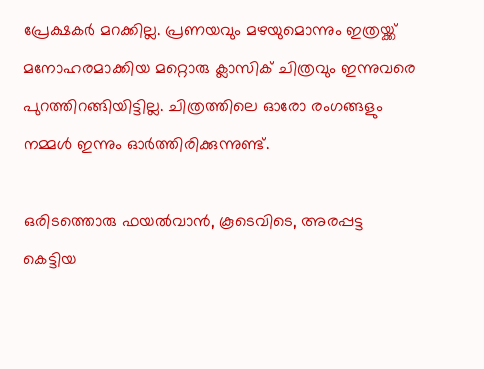പ്രേക്ഷകര്‍ മറക്കില്ല. പ്രണയവും മഴയുമൊന്നും ഇത്രയ്ക്ക് മനോഹരമാക്കിയ മറ്റൊരു ക്ലാസിക് ചിത്രവും ഇന്നുവരെ പുറത്തിറങ്ങിയിട്ടില്ല. ചിത്രത്തിലെ ഓരോ രംഗങ്ങളും നമ്മള്‍ ഇന്നും ഓര്‍ത്തിരിക്കുന്നുണ്ട്.

ഒരിടത്തൊരു ഫയല്‍വാന്‍, കൂടെവിടെ, അരപ്പട്ട കെട്ടിയ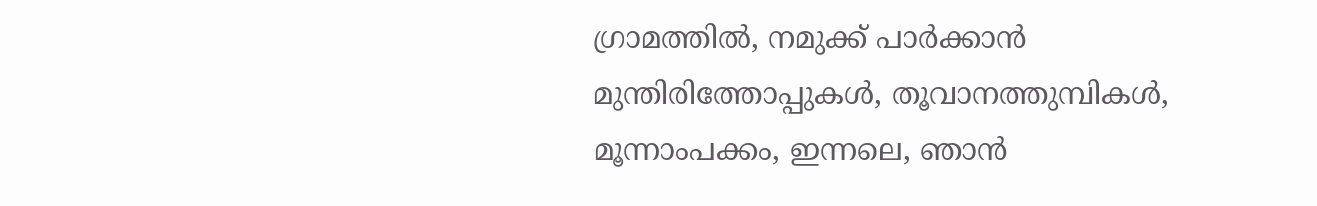ഗ്രാമത്തില്‍, നമുക്ക് പാര്‍ക്കാന്‍ മുന്തിരിത്തോപ്പുകള്‍, തൂവാനത്തുമ്പികള്‍, മൂന്നാംപക്കം, ഇന്നലെ, ഞാന്‍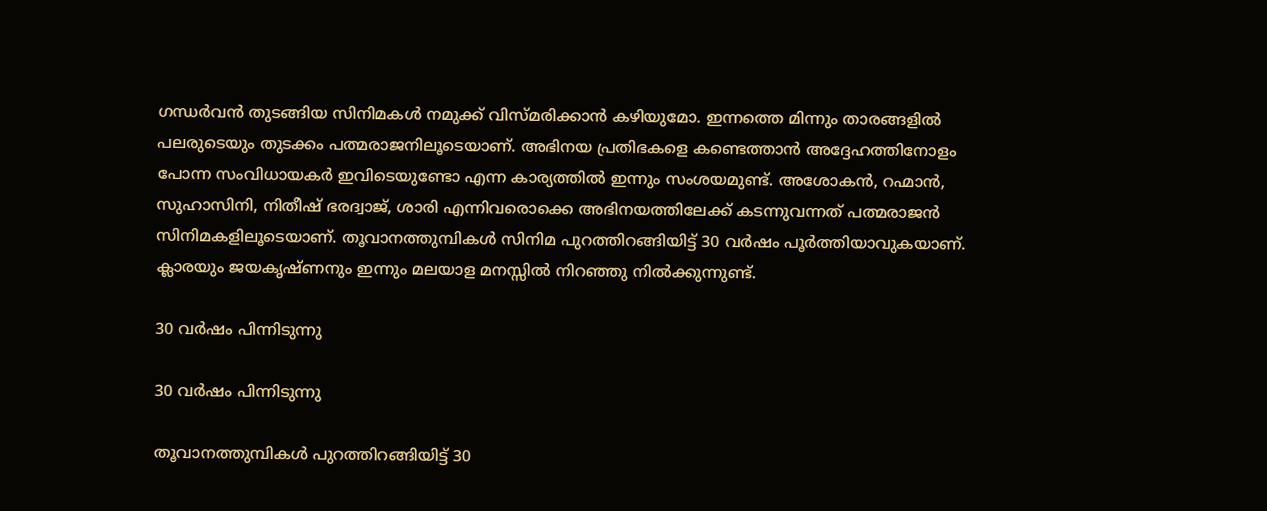ഗന്ധര്‍വന്‍ തുടങ്ങിയ സിനിമകള്‍ നമുക്ക് വിസ്മരിക്കാന്‍ കഴിയുമോ. ഇന്നത്തെ മിന്നും താരങ്ങളില്‍ പലരുടെയും തുടക്കം പത്മരാജനിലൂടെയാണ്. അഭിനയ പ്രതിഭകളെ കണ്ടെത്താന്‍ അദ്ദേഹത്തിനോളം പോന്ന സംവിധായകര്‍ ഇവിടെയുണ്ടോ എന്ന കാര്യത്തില്‍ ഇന്നും സംശയമുണ്ട്. അശോകന്‍, റഹ്മാന്‍, സുഹാസിനി, നിതീഷ് ഭരദ്വാജ്, ശാരി എന്നിവരൊക്കെ അഭിനയത്തിലേക്ക് കടന്നുവന്നത് പത്മരാജന്‍ സിനിമകളിലൂടെയാണ്. തൂവാനത്തുമ്പികള്‍ സിനിമ പുറത്തിറങ്ങിയിട്ട് 30 വര്‍ഷം പൂര്‍ത്തിയാവുകയാണ്. ക്ലാരയും ജയകൃഷ്ണനും ഇന്നും മലയാള മനസ്സില്‍ നിറഞ്ഞു നില്‍ക്കുന്നുണ്ട്.

30 വര്‍ഷം പിന്നിടുന്നു

30 വര്‍ഷം പിന്നിടുന്നു

തൂവാനത്തുമ്പികള്‍ പുറത്തിറങ്ങിയിട്ട് 30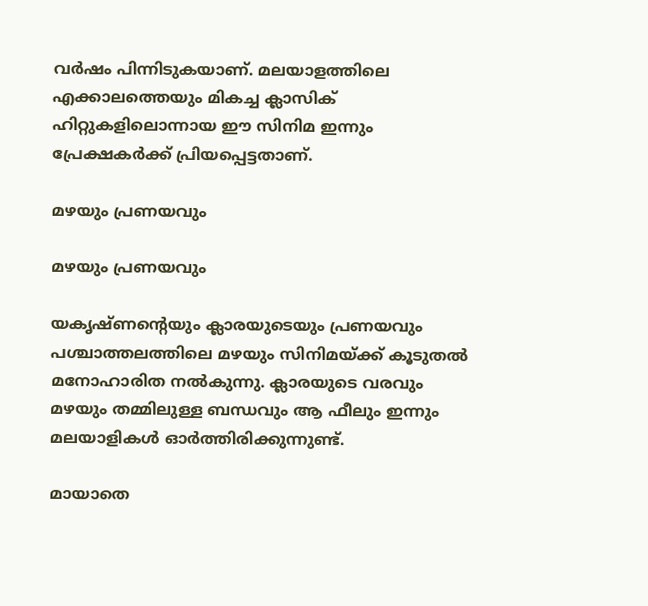വര്‍ഷം പിന്നിടുകയാണ്. മലയാളത്തിലെ എക്കാലത്തെയും മികച്ച ക്ലാസിക് ഹിറ്റുകളിലൊന്നായ ഈ സിനിമ ഇന്നും പ്രേക്ഷകര്‍ക്ക് പ്രിയപ്പെട്ടതാണ്.

മഴയും പ്രണയവും

മഴയും പ്രണയവും

യകൃഷ്ണന്റെയും ക്ലാരയുടെയും പ്രണയവും പശ്ചാത്തലത്തിലെ മഴയും സിനിമയ്ക്ക് കൂടുതല്‍ മനോഹാരിത നല്‍കുന്നു. ക്ലാരയുടെ വരവും മഴയും തമ്മിലുള്ള ബന്ധവും ആ ഫീലും ഇന്നും മലയാളികള്‍ ഓര്‍ത്തിരിക്കുന്നുണ്ട്.

മായാതെ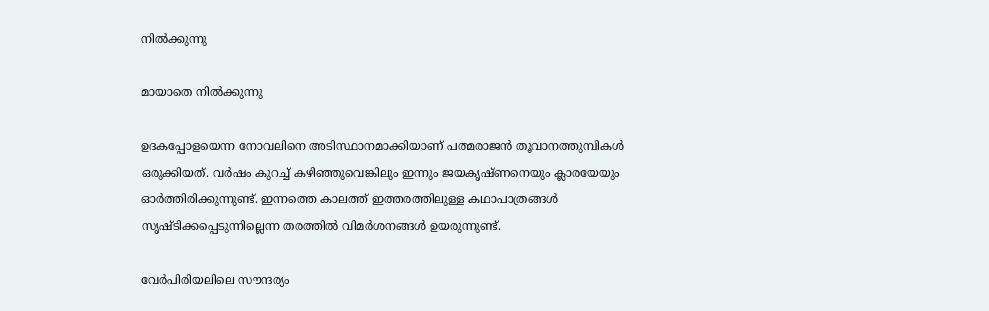നില്‍ക്കുന്നു

മായാതെ നില്‍ക്കുന്നു

ഉദകപ്പോളയെന്ന നോവലിനെ അടിസ്ഥാനമാക്കിയാണ് പത്മരാജന്‍ തൂവാനത്തുമ്പികള്‍ ഒരുക്കിയത്. വര്‍ഷം കുറച്ച് കഴിഞ്ഞുവെങ്കിലും ഇന്നും ജയകൃഷ്ണനെയും ക്ലാരയേയും ഓര്‍ത്തിരിക്കുന്നുണ്ട്. ഇന്നത്തെ കാലത്ത് ഇത്തരത്തിലുള്ള കഥാപാത്രങ്ങള്‍ സൃഷ്ടിക്കപ്പെടുന്നില്ലെന്ന തരത്തില്‍ വിമര്‍ശനങ്ങള്‍ ഉയരുന്നുണ്ട്.

വേര്‍പിരിയലിലെ സൗന്ദര്യം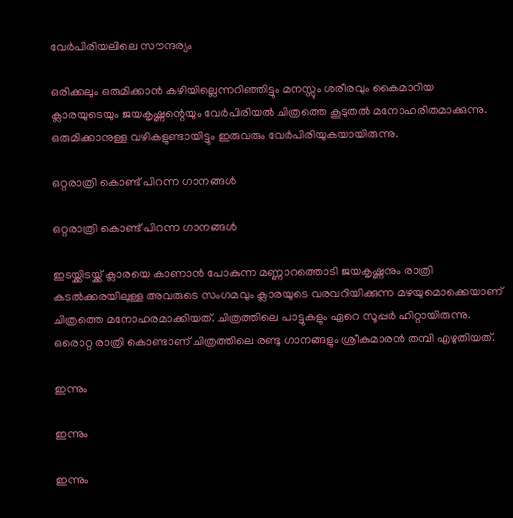വേര്‍പിരിയലിലെ സൗന്ദര്യം

ഒരിക്കലും ഒരുമിക്കാന്‍ കഴിയില്ലെന്നറിഞ്ഞിട്ടും മനസ്സും ശരീരവും കൈമാറിയ ക്ലാരയുടെയും ജയകൃഷ്ണന്റെയും വേര്‍പിരിയല്‍ ചിത്രത്തെ കൂടുതല്‍ മനോഹരിതമാക്കുന്നു. ഒരുമിക്കാനുള്ള വഴികളുണ്ടായിട്ടും ഇരുവരും വേര്‍പിരിയുകയായിരുന്നു.

ഒറ്റരാത്രി കൊണ്ട് പിറന്ന ഗാനങ്ങള്‍

ഒറ്റരാത്രി കൊണ്ട് പിറന്ന ഗാനങ്ങള്‍

ഇടയ്ക്കിടയ്ക്ക് ക്ലാരയെ കാണാന്‍ പോകുന്ന മണ്ണാറത്തൊടി ജയകൃഷ്ണനും രാത്രി കടല്‍ക്കരയിലുള്ള അവരുടെ സംഗമവും ക്ലാരയുടെ വരവറിയിക്കുന്ന മഴയുമൊക്കെയാണ് ചിത്രത്തെ മനോഹരമാക്കിയത്. ചിത്രത്തിലെ പാട്ടുകളും ഏറെ സൂപ്പര്‍ ഹിറ്റായിരുന്നു. ഒരൊറ്റ രാത്രി കൊണ്ടാണ് ചിത്രത്തിലെ രണ്ടു ഗാനങ്ങളും ശ്രീകുമാരന്‍ തമ്പി എഴുതിയത്.

ഇന്നും

ഇന്നും

ഇന്നും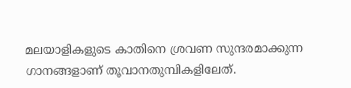മലയാളികളുടെ കാതിനെ ശ്രവണ സുന്ദരമാക്കുന്ന ഗാനങ്ങളാണ് തൂവാനതുമ്പികളിലേത്.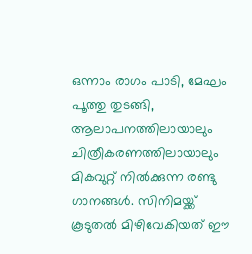ഒന്നാം രാഗം പാടി, മേഘം പൂത്തു തുടങ്ങി, ആലാപനത്തിലായാലും ചിത്രീകരണത്തിലായാലും മികവുറ്റ് നില്‍ക്കുന്ന രണ്ടു ഗാനങ്ങള്‍. സിനിമയ്ക്ക് കൂടുതല്‍ മിഴിവേകിയത് ഈ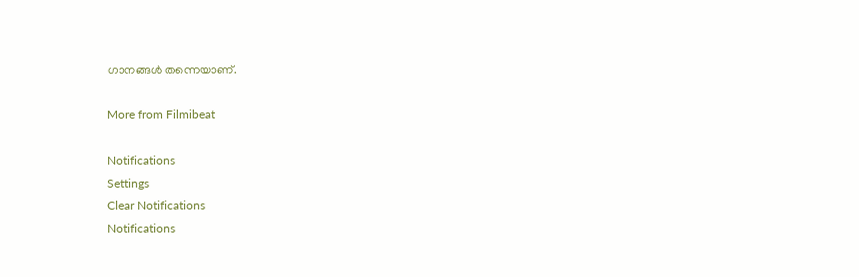ഗാനങ്ങള്‍ തന്നെയാണ്.

More from Filmibeat

Notifications
Settings
Clear Notifications
Notifications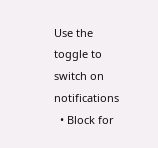Use the toggle to switch on notifications
  • Block for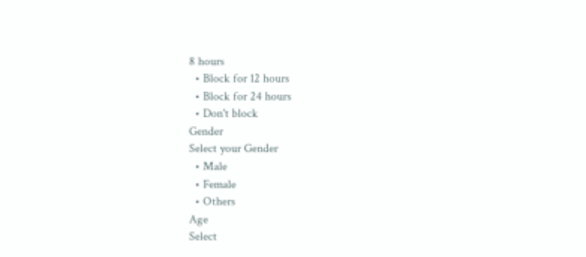8 hours
  • Block for 12 hours
  • Block for 24 hours
  • Don't block
Gender
Select your Gender
  • Male
  • Female
  • Others
Age
Select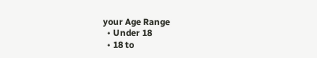your Age Range
  • Under 18
  • 18 to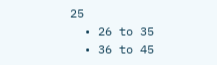25
  • 26 to 35
  • 36 to 45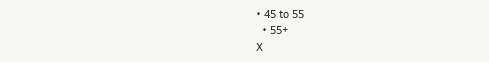• 45 to 55
  • 55+
X